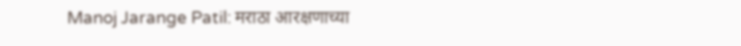Manoj Jarange Patil: मराठा आरक्षणाच्या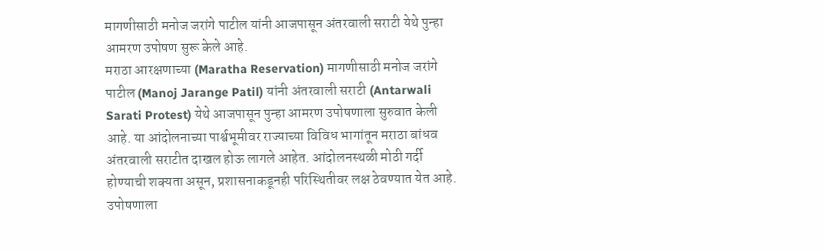मागणीसाठी मनोज जरांगे पाटील यांनी आजपासून अंतरवाली सराटी येथे पुन्हा आमरण उपोषण सुरू केले आहे.
मराठा आरक्षणाच्या (Maratha Reservation) मागणीसाठी मनोज जरांगे पाटील (Manoj Jarange Patil) यांनी अंतरवाली सराटी (Antarwali Sarati Protest) येथे आजपासून पुन्हा आमरण उपोषणाला सुरुवात केली आहे. या आंदोलनाच्या पार्श्वभूमीवर राज्याच्या विविध भागांतून मराठा बांधव अंतरवाली सराटीत दाखल होऊ लागले आहेत. आंदोलनस्थळी मोठी गर्दी होण्याची शक्यता असून, प्रशासनाकडूनही परिस्थितीवर लक्ष ठेवण्यात येत आहे.
उपोषणाला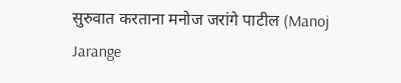सुरुवात करताना मनोज जरांगे पाटील (Manoj Jarange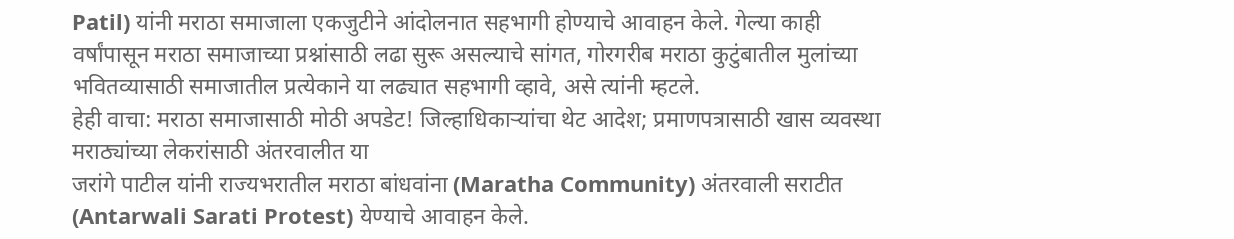Patil) यांनी मराठा समाजाला एकजुटीने आंदोलनात सहभागी होण्याचे आवाहन केले. गेल्या काही वर्षांपासून मराठा समाजाच्या प्रश्नांसाठी लढा सुरू असल्याचे सांगत, गोरगरीब मराठा कुटुंबातील मुलांच्या भवितव्यासाठी समाजातील प्रत्येकाने या लढ्यात सहभागी व्हावे, असे त्यांनी म्हटले.
हेही वाचा: मराठा समाजासाठी मोठी अपडेट! जिल्हाधिकाऱ्यांचा थेट आदेश; प्रमाणपत्रासाठी खास व्यवस्था
मराठ्यांच्या लेकरांसाठी अंतरवालीत या
जरांगे पाटील यांनी राज्यभरातील मराठा बांधवांना (Maratha Community) अंतरवाली सराटीत (Antarwali Sarati Protest) येण्याचे आवाहन केले.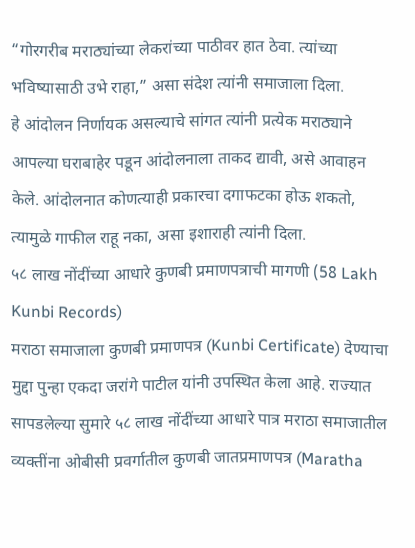“गोरगरीब मराठ्यांच्या लेकरांच्या पाठीवर हात ठेवा. त्यांच्या भविष्यासाठी उभे राहा,” असा संदेश त्यांनी समाजाला दिला.
हे आंदोलन निर्णायक असल्याचे सांगत त्यांनी प्रत्येक मराठ्याने आपल्या घराबाहेर पडून आंदोलनाला ताकद द्यावी, असे आवाहन केले. आंदोलनात कोणत्याही प्रकारचा दगाफटका होऊ शकतो, त्यामुळे गाफील राहू नका, असा इशाराही त्यांनी दिला.
५८ लाख नोंदींच्या आधारे कुणबी प्रमाणपत्राची मागणी (58 Lakh Kunbi Records)
मराठा समाजाला कुणबी प्रमाणपत्र (Kunbi Certificate) देण्याचा मुद्दा पुन्हा एकदा जरांगे पाटील यांनी उपस्थित केला आहे. राज्यात सापडलेल्या सुमारे ५८ लाख नोंदींच्या आधारे पात्र मराठा समाजातील व्यक्तींना ओबीसी प्रवर्गातील कुणबी जातप्रमाणपत्र (Maratha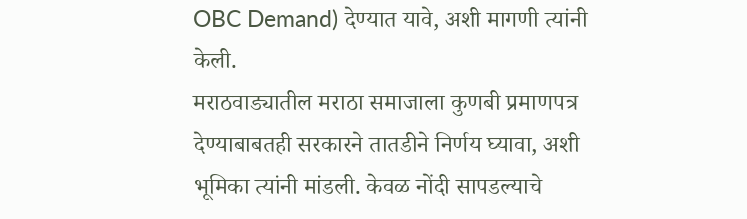OBC Demand) देण्यात यावे, अशी मागणी त्यांनी केली.
मराठवाड्यातील मराठा समाजाला कुणबी प्रमाणपत्र देण्याबाबतही सरकारने तातडीने निर्णय घ्यावा, अशी भूमिका त्यांनी मांडली. केवळ नोंदी सापडल्याचे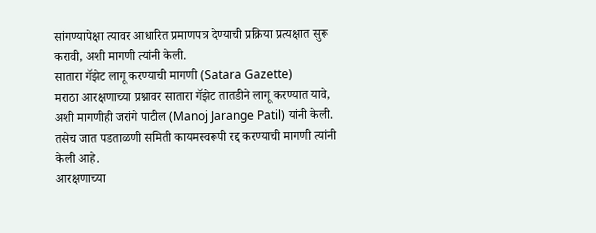सांगण्यापेक्षा त्यावर आधारित प्रमाणपत्र देण्याची प्रक्रिया प्रत्यक्षात सुरू करावी, अशी मागणी त्यांनी केली.
सातारा गॅझेट लागू करण्याची मागणी (Satara Gazette)
मराठा आरक्षणाच्या प्रश्नावर सातारा गॅझेट तातडीने लागू करण्यात यावे, अशी मागणीही जरांगे पाटील (Manoj Jarange Patil) यांनी केली. तसेच जात पडताळणी समिती कायमस्वरूपी रद्द करण्याची मागणी त्यांनी केली आहे.
आरक्षणाच्या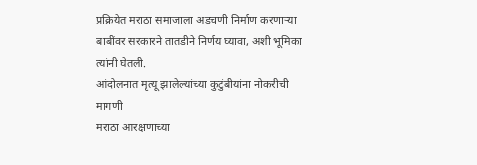प्रक्रियेत मराठा समाजाला अडचणी निर्माण करणाऱ्या बाबींवर सरकारने तातडीने निर्णय घ्यावा, अशी भूमिका त्यांनी घेतली.
आंदोलनात मृत्यू झालेल्यांच्या कुटुंबीयांना नोकरीची मागणी
मराठा आरक्षणाच्या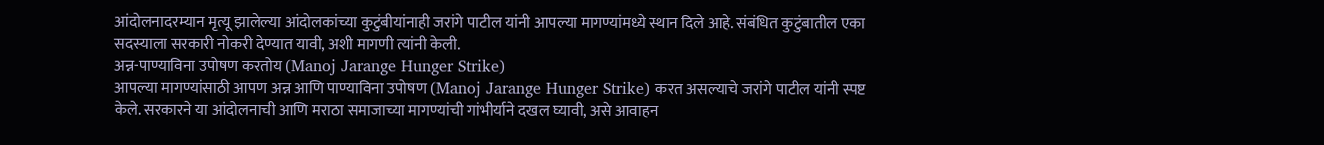आंदोलनादरम्यान मृत्यू झालेल्या आंदोलकांच्या कुटुंबीयांनाही जरांगे पाटील यांनी आपल्या मागण्यांमध्ये स्थान दिले आहे. संबंधित कुटुंबातील एका सदस्याला सरकारी नोकरी देण्यात यावी, अशी मागणी त्यांनी केली.
अन्न-पाण्याविना उपोषण करतोय (Manoj Jarange Hunger Strike)
आपल्या मागण्यांसाठी आपण अन्न आणि पाण्याविना उपोषण (Manoj Jarange Hunger Strike) करत असल्याचे जरांगे पाटील यांनी स्पष्ट केले. सरकारने या आंदोलनाची आणि मराठा समाजाच्या मागण्यांची गांभीर्याने दखल घ्यावी, असे आवाहन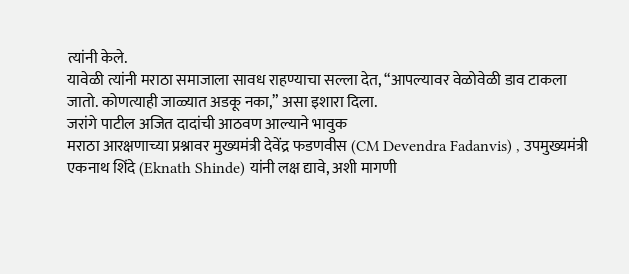त्यांनी केले.
यावेळी त्यांनी मराठा समाजाला सावध राहण्याचा सल्ला देत, “आपल्यावर वेळोवेळी डाव टाकला जातो. कोणत्याही जाळ्यात अडकू नका,” असा इशारा दिला.
जरांगे पाटील अजित दादांची आठवण आल्याने भावुक
मराठा आरक्षणाच्या प्रश्नावर मुख्यमंत्री देवेंद्र फडणवीस (CM Devendra Fadanvis) , उपमुख्यमंत्री एकनाथ शिंदे (Eknath Shinde) यांनी लक्ष द्यावे, अशी मागणी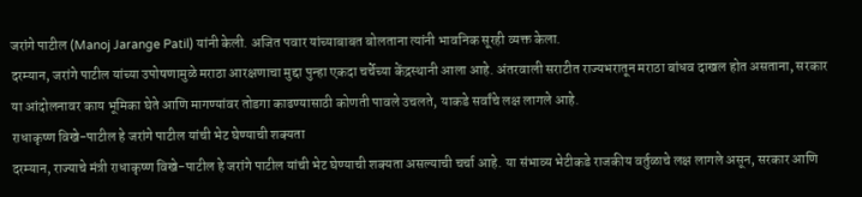जरांगे पाटील (Manoj Jarange Patil) यांनी केली. अजित पवार यांच्याबाबत बोलताना त्यांनी भावनिक सूरही व्यक्त केला.
दरम्यान, जरांगे पाटील यांच्या उपोषणामुळे मराठा आरक्षणाचा मुद्दा पुन्हा एकदा चर्चेच्या केंद्रस्थानी आला आहे. अंतरवाली सराटीत राज्यभरातून मराठा बांधव दाखल होत असताना, सरकार या आंदोलनावर काय भूमिका घेते आणि मागण्यांवर तोडगा काढण्यासाठी कोणती पावले उचलते, याकडे सर्वांचे लक्ष लागले आहे.
राधाकृष्ण विखे-पाटील हे जरांगे पाटील यांची भेट घेण्याची शक्यता
दरम्यान, राज्याचे मंत्री राधाकृष्ण विखे-पाटील हे जरांगे पाटील यांची भेट घेण्याची शक्यता असल्याची चर्चा आहे. या संभाव्य भेटीकडे राजकीय वर्तुळाचे लक्ष लागले असून, सरकार आणि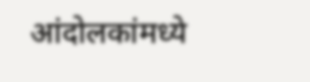आंदोलकांमध्ये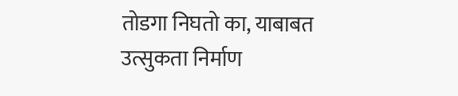तोडगा निघतो का, याबाबत उत्सुकता निर्माण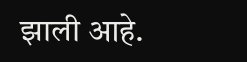झाली आहे.